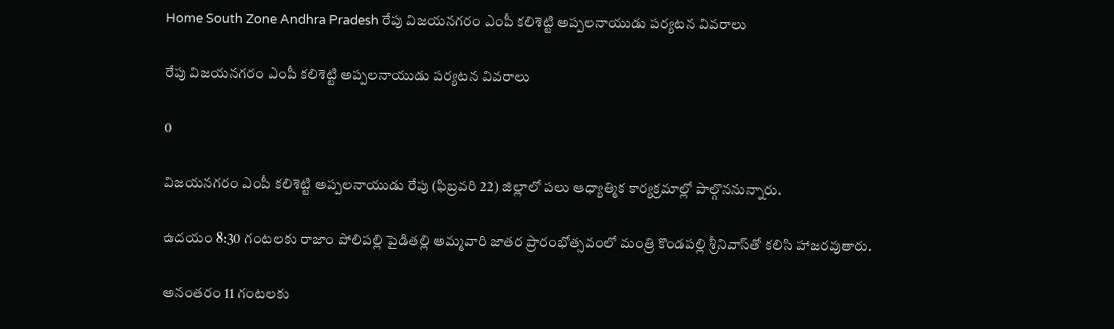Home South Zone Andhra Pradesh రేపు విజయనగరం ఎంపీ కలిశెట్టి అప్పలనాయుడు పర్యటన వివరాలు

రేపు విజయనగరం ఎంపీ కలిశెట్టి అప్పలనాయుడు పర్యటన వివరాలు

0

విజయనగరం ఎంపీ కలిశెట్టి అప్పలనాయుడు రేపు (ఫిబ్రవరి 22) జిల్లాలో పలు ఆధ్యాత్మిక కార్యక్రమాల్లో పాల్గొననున్నారు.

ఉదయం 8:30 గంటలకు రాజాం పోలిపల్లి పైడితల్లి అమ్మవారి జాతర ప్రారంభోత్సవంలో మంత్రి కొండపల్లి శ్రీనివాస్‌తో కలిసి హాజరవుతారు.

అనంతరం 11 గంటలకు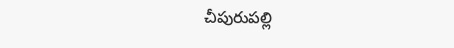చీపురుపల్లి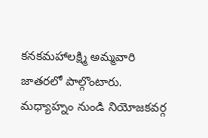కనకమహాలక్ష్మి అమ్మవారి జాతరలో పాల్గొంటారు. మధ్యాహ్నం నుండి నియోజకవర్గ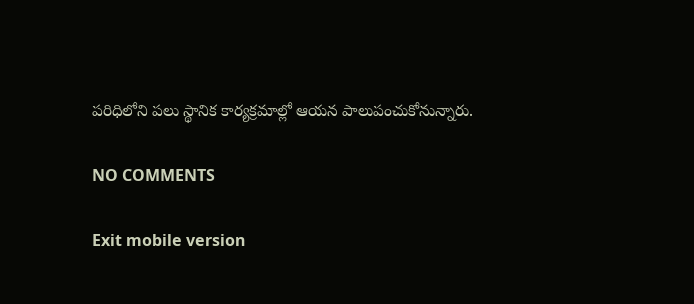పరిధిలోని పలు స్థానిక కార్యక్రమాల్లో ఆయన పాలుపంచుకోనున్నారు.

NO COMMENTS

Exit mobile version